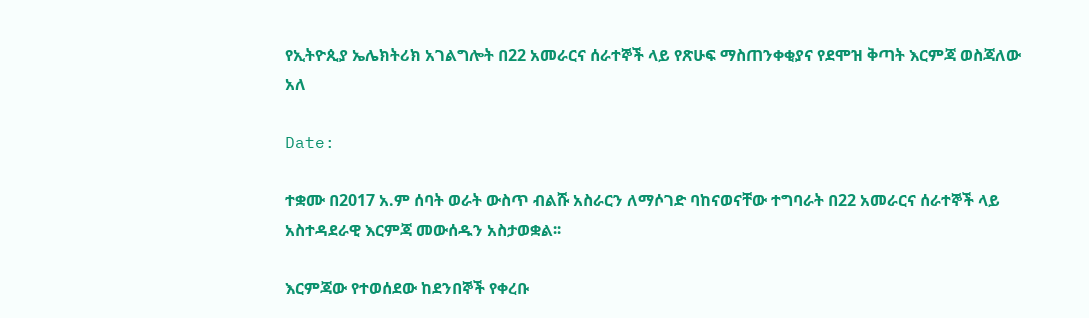የኢትዮጲያ ኤሌክትሪክ አገልግሎት በ22 አመራርና ሰራተኞች ላይ የጽሁፍ ማስጠንቀቂያና የደሞዝ ቅጣት እርምጃ ወስጃለው አለ

Date:

ተቋሙ በ2017 አ.ም ሰባት ወራት ውስጥ ብልሹ አስራርን ለማሶገድ ባከናወናቸው ተግባራት በ22 አመራርና ሰራተኞች ላይ አስተዳደራዊ እርምጃ መውሰዱን አስታወቋል፡፡

እርምጃው የተወሰደው ከደንበኞች የቀረቡ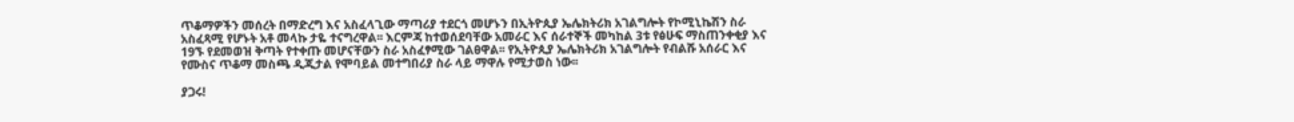ጥቆማዎችን መሰረት በማድረግ እና አስፈላጊው ማጣሪያ ተደርጎ መሆኑን በኢትዮጲያ ኤሌክትሪክ አገልግሎት የኮሚኒኬሽን ስራ አስፈጻሚ የሆኑት አቶ መላኩ ታዬ ተናግረዋል፡፡ እርምጃ ከተወሰደባቸው አመራር እና ሰራተኞች መካከል 3ቱ የፅሁፍ ማስጠንቀቂያ እና 19ኙ የደመወዝ ቅጣት የተቀጡ መሆናቸውን ስራ አስፈፃሚው ገልፀዋል፡፡ የኢትዮጲያ ኤሌክትሪክ አገልግሎት የብልሹ አሰራር እና የሙስና ጥቆማ መስጫ ዲጂታል የሞባይል መተግበሪያ ስራ ላይ ማዋሉ የሚታወስ ነው፡፡

ያጋሩ!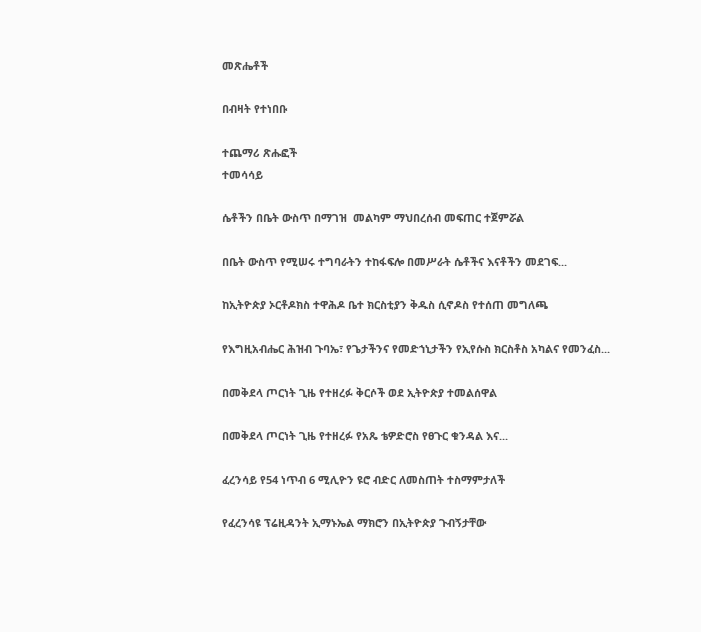መጽሔቶች

በብዛት የተነበቡ

ተጨማሪ ጽሑፎች
ተመሳሳይ

ሴቶችን በቤት ውስጥ በማገዝ  መልካም ማህበረሰብ መፍጠር ተጀምሯል

በቤት ውስጥ የሚሠሩ ተግባራትን ተከፋፍሎ በመሥራት ሴቶችና እናቶችን መደገፍ...

ከኢትዮጵያ ኦርቶዶክስ ተዋሕዶ ቤተ ክርስቲያን ቅዱስ ሲኖዶስ የተሰጠ መግለጫ

የእግዚአብሔር ሕዝብ ጉባኤ፣ የጌታችንና የመድኀኒታችን የኢየሱስ ክርስቶስ አካልና የመንፈስ...

በመቅደላ ጦርነት ጊዜ የተዘረፉ ቅርሶች ወደ ኢትዮጵያ ተመልሰዋል

በመቅደላ ጦርነት ጊዜ የተዘረፉ የአጼ ቴዎድሮስ የፀጉር ቁንዳል እና...

ፈረንሳይ የ54 ነጥብ 6 ሚሊዮን ዩሮ ብድር ለመስጠት ተስማምታለች

የፈረንሳዩ ፕሬዚዳንት ኢማኑኤል ማክሮን በኢትዮጵያ ጉብኝታቸው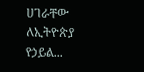ሀገራቸው ለኢትዮጵያ የኃይል...